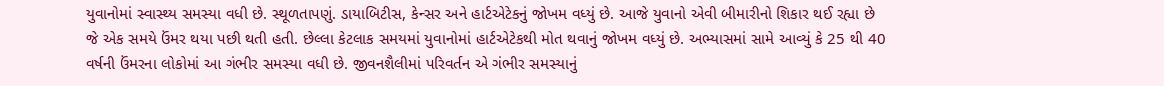યુવાનોમાં સ્વાસ્થ્ય સમસ્યા વધી છે. સ્થૂળતાપણું. ડાયાબિટીસ, કેન્સર અને હાર્ટએટેકનું જોખમ વધ્યું છે. આજે યુવાનો એવી બીમારીનો શિકાર થઈ રહ્યા છે જે એક સમયે ઉંમર થયા પછી થતી હતી. છેલ્લા કેટલાક સમયમાં યુવાનોમાં હાર્ટએટેકથી મોત થવાનું જોખમ વધ્યું છે. અભ્યાસમાં સામે આવ્યું કે 25 થી 40 વર્ષની ઉંમરના લોકોમાં આ ગંભીર સમસ્યા વધી છે. જીવનશૈલીમાં પરિવર્તન એ ગંભીર સમસ્યાનું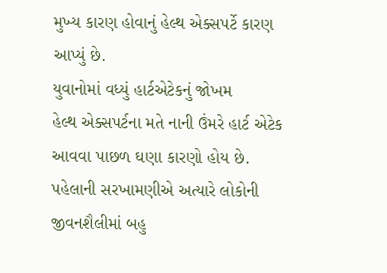મુખ્ય કારણ હોવાનું હેલ્થ એક્સપર્ટે કારણ આપ્યું છે.
યુવાનોમાં વધ્યું હાર્ટએટેકનું જોખમ
હેલ્થ એક્સપર્ટના મતે નાની ઉંમરે હાર્ટ એટેક આવવા પાછળ ઘણા કારણો હોય છે. પહેલાની સરખામણીએ અત્યારે લોકોની જીવનશૈલીમાં બહુ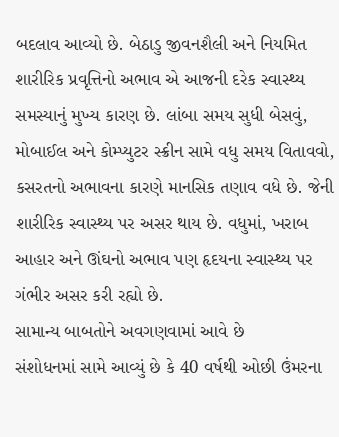બદલાવ આવ્યો છે. બેઠાડુ જીવનશૈલી અને નિયમિત શારીરિક પ્રવૃત્તિનો અભાવ એ આજની દરેક સ્વાસ્થ્ય સમસ્યાનું મુખ્ય કારણ છે. લાંબા સમય સુધી બેસવું, મોબાઈલ અને કોમ્પ્યુટર સ્ક્રીન સામે વધુ સમય વિતાવવો, કસરતનો અભાવના કારણે માનસિક તણાવ વધે છે. જેની શારીરિક સ્વાસ્થ્ય પર અસર થાય છે. વધુમાં, ખરાબ આહાર અને ઊંઘનો અભાવ પણ હૃદયના સ્વાસ્થ્ય પર ગંભીર અસર કરી રહ્યો છે.
સામાન્ય બાબતોને અવગણવામાં આવે છે
સંશોધનમાં સામે આવ્યું છે કે 40 વર્ષથી ઓછી ઉંમરના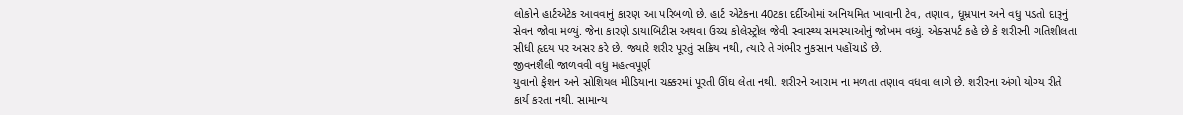લોકોને હાર્ટએટેક આવવાનું કારણ આ પરિબળો છે. હાર્ટ એટેકના 40ટકા દર્દીઓમાં અનિયમિત ખાવાની ટેવ, તણાવ, ધૂમ્રપાન અને વધુ પડતો દારૂનું સેવન જોવા મળ્યું. જેના કારણે ડાયાબિટીસ અથવા ઉચ્ચ કોલેસ્ટ્રોલ જેવી સ્વાસ્થ્ય સમસ્યાઓનું જોખમ વધ્યું. એક્સપર્ટ કહે છે કે શરીરની ગતિશીલતા સીધી હૃદય પર અસર કરે છે. જ્યારે શરીર પૂરતું સક્રિય નથી, ત્યારે તે ગંભીર નુકસાન પહોંચાડે છે.
જીવનશૈલી જાળવવી વધુ મહત્વપૂર્ણ
યુવાનો ફેશન અને સોશિયલ મીડિયાના ચક્કરમાં પૂરતી ઊંઘ લેતા નથી. શરીરને આરામ ના મળતા તણાવ વધવા લાગે છે. શરીરના અંગો યોગ્ય રીતે કાર્ય કરતા નથી. સામાન્ય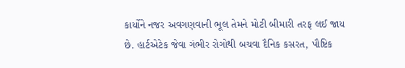કાર્યોને નજર અવગણવાની ભૂલ તેમને મોટી બીમારી તરફ લઈ જાય છે. હાર્ટએટેક જેવા ગંભીર રોગોથી બચવા દૈનિક કસરત, પૌષ્ટિક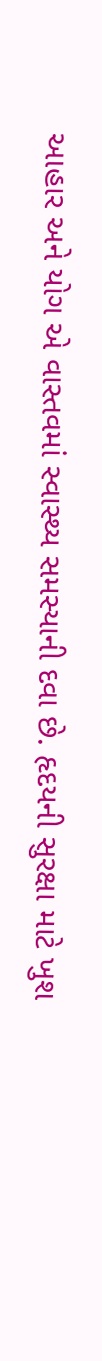આહાર અને યોગ એ વાસ્તવમાં સ્વાસ્થ્ય સમસ્યાની દવા છે. હૃદયની સુરક્ષા માટે ખુશ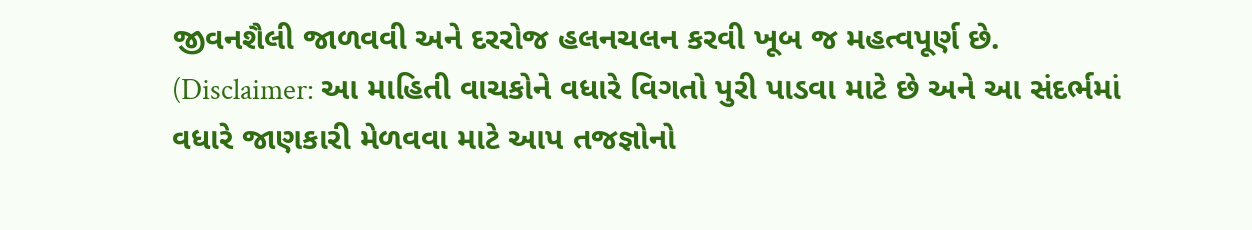જીવનશૈલી જાળવવી અને દરરોજ હલનચલન કરવી ખૂબ જ મહત્વપૂર્ણ છે.
(Disclaimer: આ માહિતી વાચકોને વધારે વિગતો પુરી પાડવા માટે છે અને આ સંદર્ભમાં વધારે જાણકારી મેળવવા માટે આપ તજજ્ઞોનો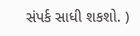સંપર્ક સાધી શકશો. )